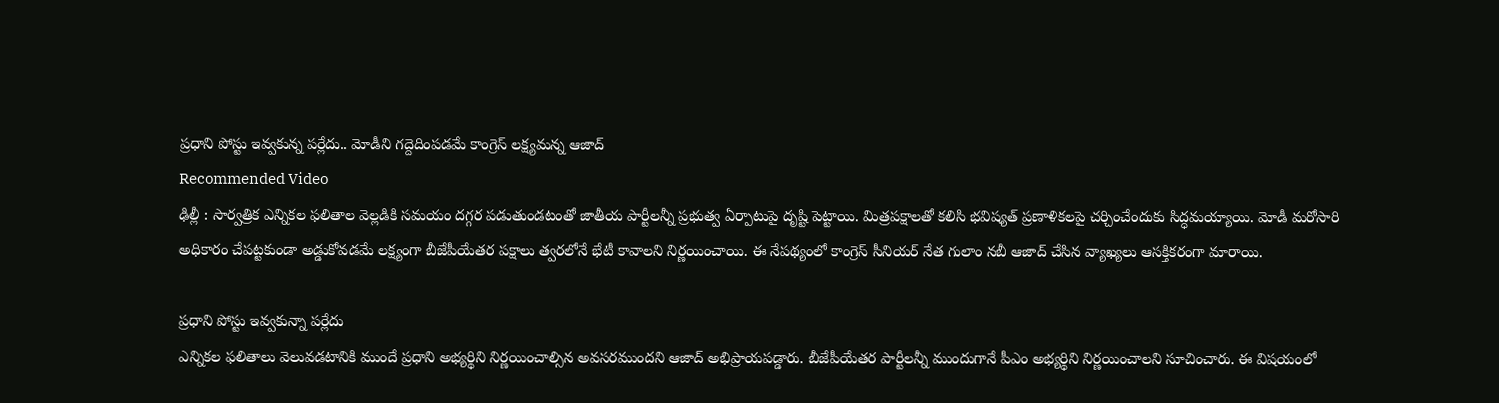ప్రధాని పోస్టు ఇవ్వకున్న పర్లేదు.. మోడీని గద్దెదింపడమే కాంగ్రెస్ లక్ష్యమన్న ఆజాద్
Recommended Video
ఢిల్లీ : సార్వత్రిక ఎన్నికల ఫలితాల వెల్లడికి సమయం దగ్గర పడుతుండటంతో జాతీయ పార్టీలన్నీ ప్రభుత్వ ఏర్పాటుపై దృష్టి పెట్టాయి. మిత్రపక్షాలతో కలిసి భవిష్యత్ ప్రణాళికలపై చర్చించేందుకు సిద్ధమయ్యాయి. మోడీ మరోసారి అధికారం చేపట్టకుండా అడ్డుకోవడమే లక్ష్యంగా బీజేపీయేతర పక్షాలు త్వరలోనే భేటీ కావాలని నిర్ణయించాయి. ఈ నేపథ్యంలో కాంగ్రెస్ సీనియర్ నేత గులాం నబీ ఆజాద్ చేసిన వ్యాఖ్యలు ఆసక్తికరంగా మారాయి.

ప్రధాని పోస్టు ఇవ్వకున్నా పర్లేదు
ఎన్నికల ఫలితాలు వెలువడటానికి ముందే ప్రధాని అభ్యర్థిని నిర్ణయించాల్సిన అవసరముందని ఆజాద్ అభిప్రాయపడ్డారు. బీజేపీయేతర పార్టీలన్నీ ముందుగానే పీఎం అభ్యర్థిని నిర్ణయించాలని సూచించారు. ఈ విషయంలో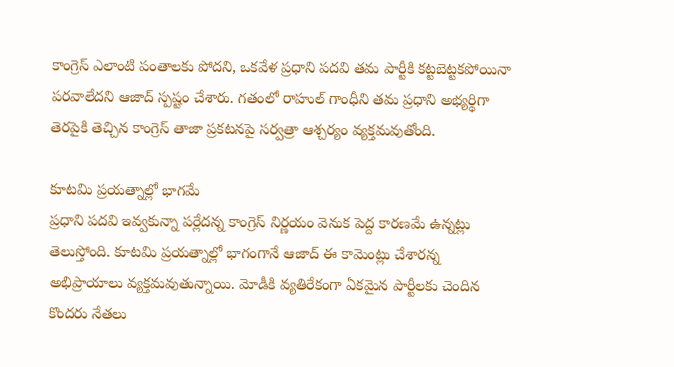కాంగ్రెస్ ఎలాంటి పంతాలకు పోదని, ఒకవేళ ప్రధాని పదవి తమ పార్టీకి కట్టబెట్టకపోయినా పరవాలేదని ఆజాద్ స్పష్టం చేశారు. గతంలో రాహుల్ గాంధీని తమ ప్రధాని అభ్యర్థిగా తెరపైకి తెచ్చిన కాంగ్రెస్ తాజా ప్రకటనపై సర్వత్రా ఆశ్చర్యం వ్యక్తమవుతోంది.

కూటమి ప్రయత్నాల్లో భాగమే
ప్రధాని పదవి ఇవ్వకున్నా పర్లేదన్న కాంగ్రెస్ నిర్ణయం వెనుక పెద్ద కారణమే ఉన్నట్లు తెలుస్తోంది. కూటమి ప్రయత్నాల్లో భాగంగానే ఆజాద్ ఈ కామెంట్లు చేశారన్న అభిప్రాయాలు వ్యక్తమవుతున్నాయి. మోడీకి వ్యతిరేకంగా ఏకమైన పార్టీలకు చెందిన కొందరు నేతలు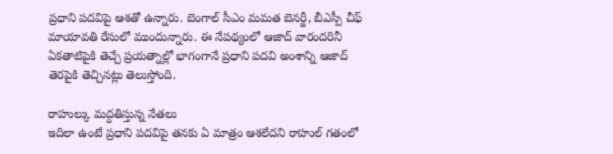ప్రధాని పదవిపై ఆశతో ఉన్నారు. బెంగాల్ సీఎం మమత బెనర్జీ, బీఎస్పీ చీఫ్ మాయావతి రేసులో ముందున్నారు. ఈ నేపథ్యంలో ఆజాద్ వారందరినీ ఏకతాటిపైకి తెచ్చే ప్రయత్నాల్లో భాగంగానే ప్రధాని పదవి అంశాన్ని ఆజాద్ తెరపైకి తెచ్చినట్లు తెలుస్తోంది.

రాహుల్కు మద్దతిస్తున్న నేతలు
ఇదిలా ఉంటే ప్రధాని పదవిపై తనకు ఏ మాత్రం ఆశలేదని రాహుల్ గతంలో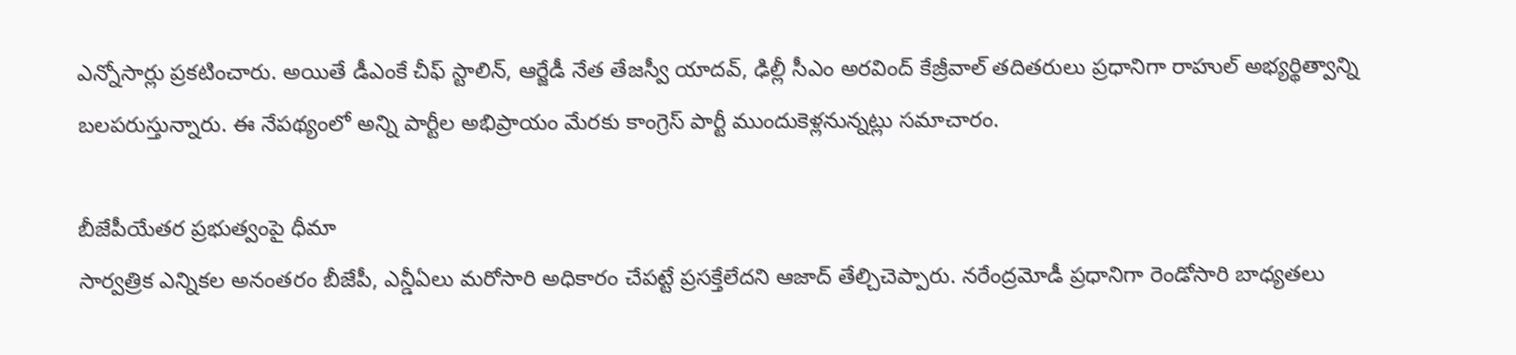ఎన్నోసార్లు ప్రకటించారు. అయితే డీఎంకే చీఫ్ స్టాలిన్, ఆర్జేడీ నేత తేజస్వీ యాదవ్, ఢిల్లీ సీఎం అరవింద్ కేజ్రీవాల్ తదితరులు ప్రధానిగా రాహుల్ అభ్యర్థిత్వాన్ని బలపరుస్తున్నారు. ఈ నేపథ్యంలో అన్ని పార్టీల అభిప్రాయం మేరకు కాంగ్రెస్ పార్టీ ముందుకెళ్లనున్నట్లు సమాచారం.

బీజేపీయేతర ప్రభుత్వంపై ధీమా
సార్వత్రిక ఎన్నికల అనంతరం బీజేపీ, ఎన్డీఏలు మరోసారి అధికారం చేపట్టే ప్రసక్తేలేదని ఆజాద్ తేల్చిచెప్పారు. నరేంద్రమోడీ ప్రధానిగా రెండోసారి బాధ్యతలు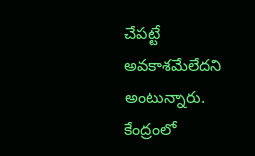చేపట్టే అవకాశమేలేదని అంటున్నారు. కేంద్రంలో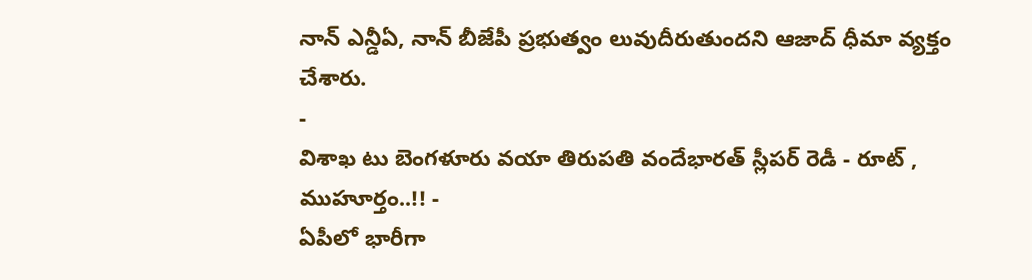నాన్ ఎన్డీఏ, నాన్ బీజేపీ ప్రభుత్వం లువుదీరుతుందని ఆజాద్ ధీమా వ్యక్తం చేశారు.
-
విశాఖ టు బెంగళూరు వయా తిరుపతి వందేభారత్ స్లీపర్ రెడీ - రూట్ , ముహూర్తం..!! -
ఏపీలో భారీగా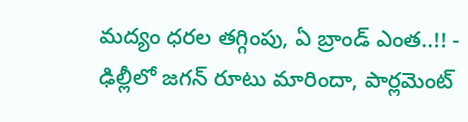మద్యం ధరల తగ్గింపు, ఏ బ్రాండ్ ఎంత..!! -
ఢిల్లీలో జగన్ రూటు మారిందా, పార్లమెంట్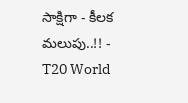సాక్షిగా - కీలక మలుపు..!! -
T20 World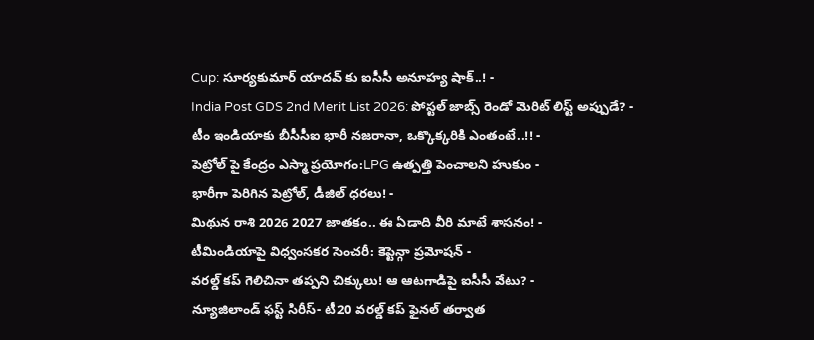Cup: సూర్యకుమార్ యాదవ్ కు ఐసీసీ అనూహ్య షాక్..! -
India Post GDS 2nd Merit List 2026: పోస్టల్ జాబ్స్ రెండో మెరిట్ లిస్ట్ అప్పుడే? -
టీం ఇండియాకు బీసీసీఐ భారీ నజరానా, ఒక్కొక్కరికి ఎంతంటే..!! -
పెట్రోల్ పై కేంద్రం ఎస్మా ప్రయోగం:LPG ఉత్పత్తి పెంచాలని హుకుం -
భారీగా పెరిగిన పెట్రోల్, డీజిల్ ధరలు! -
మిథున రాశి 2026 2027 జాతకం.. ఈ ఏడాది వీరి మాటే శాసనం! -
టీమిండియాపై విధ్వంసకర సెంచరీ: కెప్టెన్గా ప్రమోషన్ -
వరల్డ్ కప్ గెలిచినా తప్పని చిక్కులు! ఆ ఆటగాడిపై ఐసీసీ వేటు? -
న్యూజిలాండ్ ఫస్ట్ సిరీస్- టీ20 వరల్డ్ కప్ ఫైనల్ తర్వాత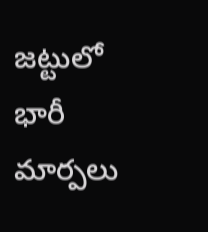జట్టులో భారీ మార్పలు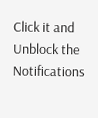Click it and Unblock the Notifications